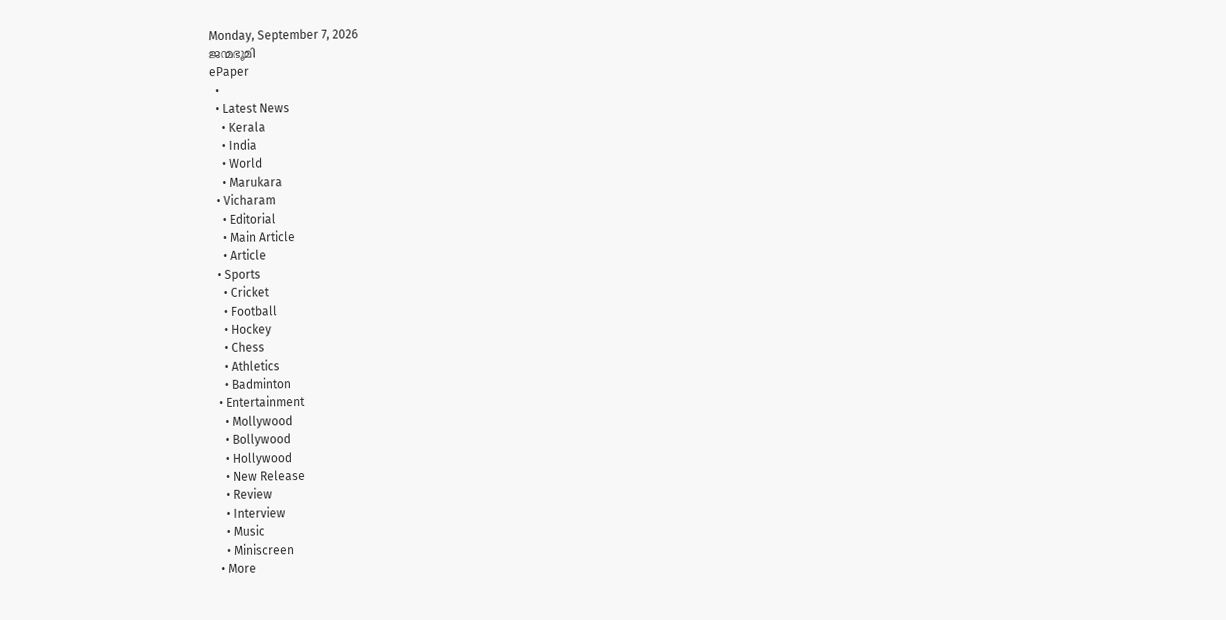Monday, September 7, 2026
ജന്മഭൂമി
ePaper
  •
  • Latest News
    • Kerala
    • India
    • World
    • Marukara
  • Vicharam
    • Editorial
    • Main Article
    • Article
  • Sports
    • Cricket
    • Football
    • Hockey
    • Chess
    • Athletics
    • Badminton
  • Entertainment
    • Mollywood
    • Bollywood
    • Hollywood
    • New Release
    • Review
    • Interview
    • Music
    • Miniscreen
  • More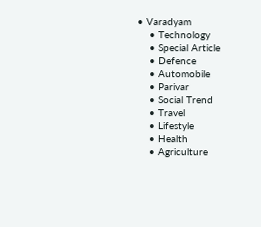• Varadyam
    • Technology
    • Special Article
    • Defence
    • Automobile
    • Parivar
    • Social Trend
    • Travel
    • Lifestyle
    • Health
    • Agriculture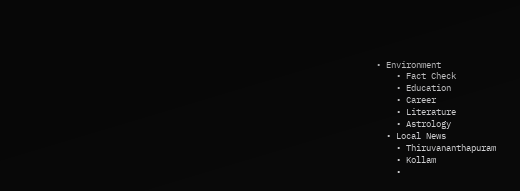• Environment
    • Fact Check
    • Education
    • Career
    • Literature
    • Astrology
  • Local News
    • Thiruvananthapuram
    • Kollam
    •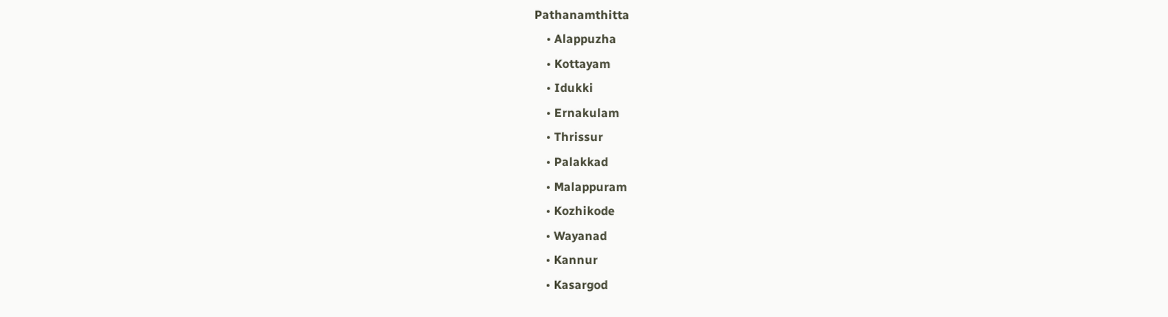Pathanamthitta
    • Alappuzha
    • Kottayam
    • Idukki
    • Ernakulam
    • Thrissur
    • Palakkad
    • Malappuram
    • Kozhikode
    • Wayanad
    • Kannur
    • Kasargod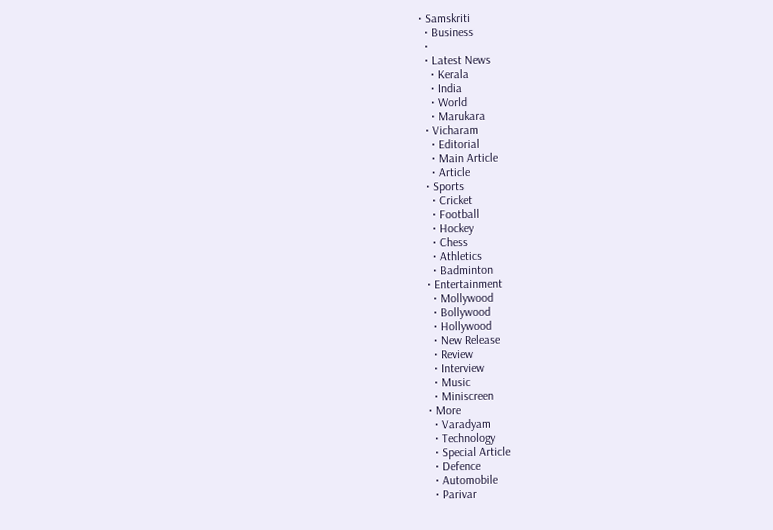• Samskriti
  • Business
  •
  • Latest News
    • Kerala
    • India
    • World
    • Marukara
  • Vicharam
    • Editorial
    • Main Article
    • Article
  • Sports
    • Cricket
    • Football
    • Hockey
    • Chess
    • Athletics
    • Badminton
  • Entertainment
    • Mollywood
    • Bollywood
    • Hollywood
    • New Release
    • Review
    • Interview
    • Music
    • Miniscreen
  • More
    • Varadyam
    • Technology
    • Special Article
    • Defence
    • Automobile
    • Parivar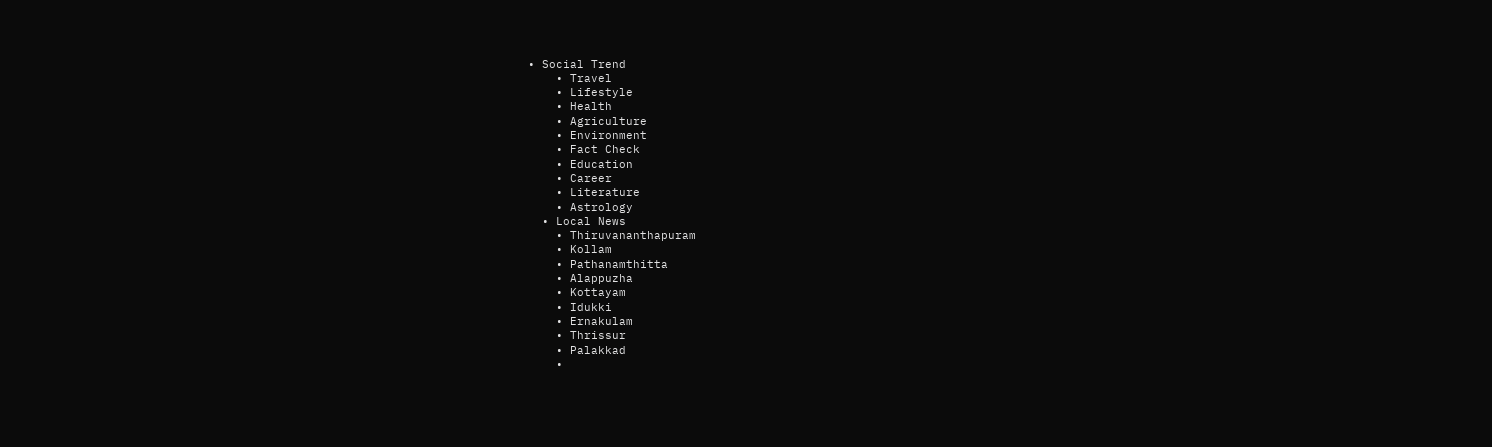• Social Trend
    • Travel
    • Lifestyle
    • Health
    • Agriculture
    • Environment
    • Fact Check
    • Education
    • Career
    • Literature
    • Astrology
  • Local News
    • Thiruvananthapuram
    • Kollam
    • Pathanamthitta
    • Alappuzha
    • Kottayam
    • Idukki
    • Ernakulam
    • Thrissur
    • Palakkad
    •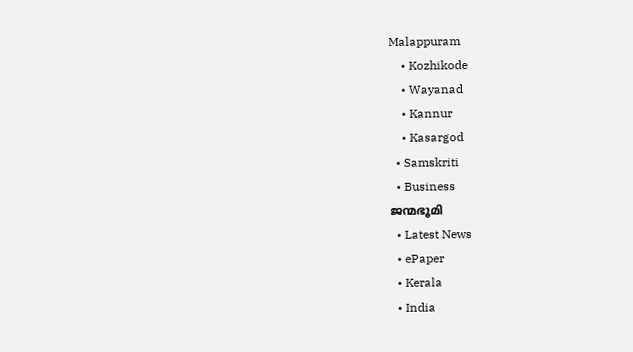Malappuram
    • Kozhikode
    • Wayanad
    • Kannur
    • Kasargod
  • Samskriti
  • Business
ജന്മഭൂമി
  • Latest News
  • ePaper
  • Kerala
  • India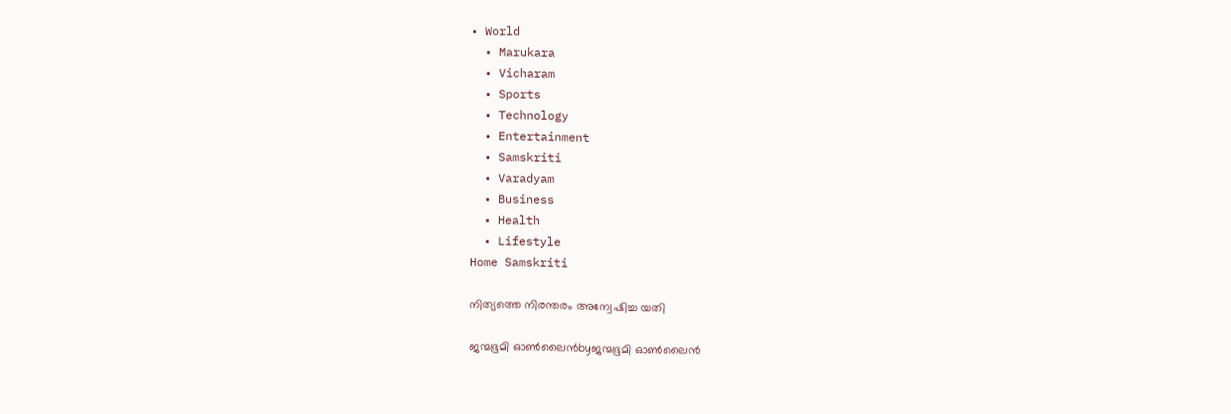• World
  • Marukara
  • Vicharam
  • Sports
  • Technology
  • Entertainment
  • Samskriti
  • Varadyam
  • Business
  • Health
  • Lifestyle
Home Samskriti

നിത്യത്തെ നിരന്തരം അന്വേഷിച്ച യതി

ജന്മഭൂമി ഓണ്‍ലൈന്‍byജന്മഭൂമി ഓണ്‍ലൈന്‍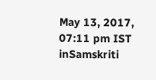May 13, 2017, 07:11 pm IST
inSamskriti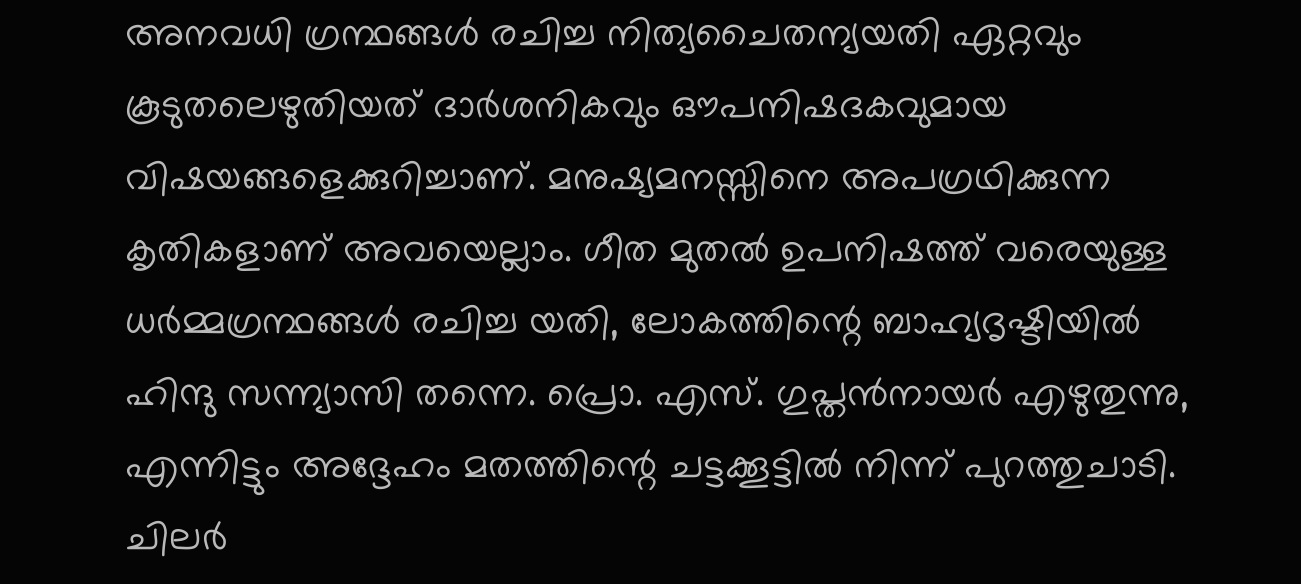അനവധി ഗ്രന്ഥങ്ങള്‍ രചിച്ച നിത്യചൈതന്യയതി ഏറ്റവും കൂടുതലെഴുതിയത് ദാര്‍ശനികവും ഔപനിഷദകവുമായ വിഷയങ്ങളെക്കുറിച്ചാണ്. മനുഷ്യമനസ്സിനെ അപഗ്രഥിക്കുന്ന കൃതികളാണ് അവയെല്ലാം. ഗീത മുതല്‍ ഉപനിഷത്ത് വരെയുള്ള ധര്‍മ്മഗ്രന്ഥങ്ങള്‍ രചിച്ച യതി, ലോകത്തിന്റെ ബാഹ്യദൃഷ്ടിയില്‍ ഹിന്ദു സന്ന്യാസി തന്നെ. പ്രൊ. എസ്. ഗുപ്തന്‍നായര്‍ എഴുതുന്നു, എന്നിട്ടും അദ്ദേഹം മതത്തിന്റെ ചട്ടക്കൂട്ടില്‍ നിന്ന് പുറത്തുചാടി. ചിലര്‍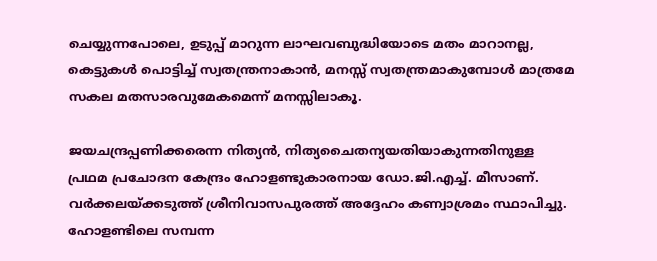ചെയ്യുന്നപോലെ, ഉടുപ്പ് മാറുന്ന ലാഘവബുദ്ധിയോടെ മതം മാറാനല്ല, കെട്ടുകള്‍ പൊട്ടിച്ച് സ്വതന്ത്രനാകാന്‍, മനസ്സ് സ്വതന്ത്രമാകുമ്പോള്‍ മാത്രമേ സകല മതസാരവുമേകമെന്ന് മനസ്സിലാകൂ.

ജയചന്ദ്രപ്പണിക്കരെന്ന നിത്യന്‍, നിത്യചൈതന്യയതിയാകുന്നതിനുള്ള പ്രഥമ പ്രചോദന കേന്ദ്രം ഹോളണ്ടുകാരനായ ഡോ.ജി.എച്ച്. മീസാണ്. വര്‍ക്കലയ്‌ക്കടുത്ത് ശ്രീനിവാസപുരത്ത് അദ്ദേഹം കണ്വാശ്രമം സ്ഥാപിച്ചു. ഹോളണ്ടിലെ സമ്പന്ന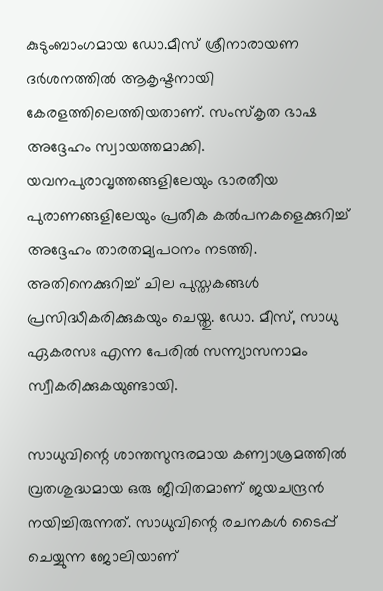കുടുംബാംഗമായ ഡോ.മീസ് ശ്രീനാരായണ ദര്‍ശനത്തില്‍ ആകൃഷ്ടനായി കേരളത്തിലെത്തിയതാണ്. സംസ്‌കൃത ഭാഷ അദ്ദേഹം സ്വായത്തമാക്കി. യവനപുരാവൃത്തങ്ങളിലേയും ഭാരതീയ പുരാണങ്ങളിലേയും പ്രതീക കല്‍പനകളെക്കുറിച്ച് അദ്ദേഹം താരതമ്യപഠനം നടത്തി. അതിനെക്കുറിച്ച് ചില പുസ്തകങ്ങള്‍ പ്രസിദ്ധീകരിക്കുകയും ചെയ്തു. ഡോ. മീസ്, സാധു ഏകരസഃ എന്ന പേരില്‍ സന്ന്യാസനാമം സ്വീകരിക്കുകയുണ്ടായി.

സാധുവിന്റെ ശാന്തസുന്ദരമായ കണ്വാശ്രമത്തില്‍ വ്രതശുദ്ധമായ ഒരു ജീവിതമാണ് ജയചന്ദ്രന്‍ നയിച്ചിരുന്നത്. സാധുവിന്റെ രചനകള്‍ ടൈപ്പ് ചെയ്യുന്ന ജോലിയാണ്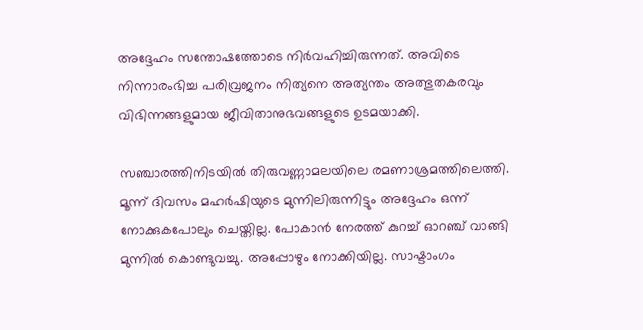അദ്ദേഹം സന്തോഷത്തോടെ നിര്‍വഹിച്ചിരുന്നത്. അവിടെ നിന്നാരംഭിച്ച പരിവ്രജനം നിത്യനെ അത്യന്തം അത്ഭുതകരവും വിഭിന്നങ്ങളുമായ ജീവിതാനുഭവങ്ങളുടെ ഉടമയാക്കി.

സഞ്ചാരത്തിനിടയില്‍ തിരുവണ്ണാമലയിലെ രമണാശ്രമത്തിലെത്തി. മൂന്ന് ദിവസം മഹര്‍ഷിയുടെ മുന്നിലിരുന്നിട്ടും അദ്ദേഹം ഒന്ന് നോക്കുകപോലും ചെയ്തില്ല. പോകാന്‍ നേരത്ത് കുറച്ച് ഓറഞ്ച് വാങ്ങി മുന്നില്‍ കൊണ്ടുവച്ചു. അപ്പോഴും നോക്കിയില്ല. സാഷ്ടാംഗം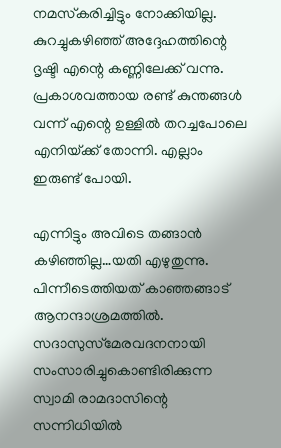നമസ്‌കരിച്ചിട്ടും നോക്കിയില്ല. കുറച്ചുകഴിഞ്ഞ് അദ്ദേഹത്തിന്റെ ദൃഷ്ടി എന്റെ കണ്ണിലേക്ക് വന്നു. പ്രകാശവത്തായ രണ്ട് കുന്തങ്ങള്‍ വന്ന് എന്റെ ഉള്ളില്‍ തറച്ചപോലെ എനിയ്‌ക്ക് തോന്നി. എല്ലാം ഇരുണ്ട് പോയി.

എന്നിട്ടും അവിടെ തങ്ങാന്‍ കഴിഞ്ഞില്ല…യതി എഴുതുന്നു. പിന്നീടെത്തിയത് കാഞ്ഞങ്ങാട് ആനന്ദാശ്രമത്തില്‍. സദാസുസ്‌മേരവദനനായി സംസാരിച്ചുകൊണ്ടിരിക്കുന്ന സ്വാമി രാമദാസിന്റെ സന്നിധിയില്‍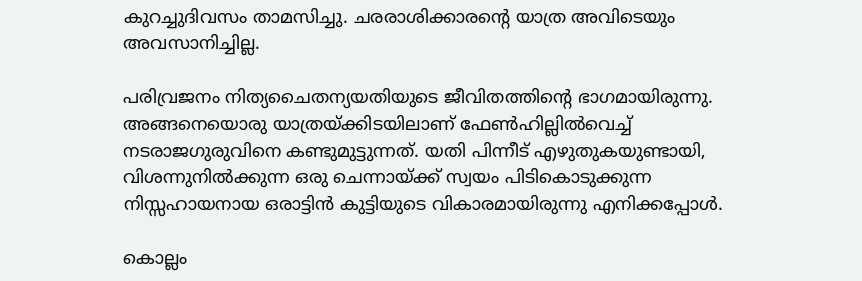കുറച്ചുദിവസം താമസിച്ചു. ചരരാശിക്കാരന്റെ യാത്ര അവിടെയും അവസാനിച്ചില്ല.

പരിവ്രജനം നിത്യചൈതന്യയതിയുടെ ജീവിതത്തിന്റെ ഭാഗമായിരുന്നു. അങ്ങനെയൊരു യാത്രയ്‌ക്കിടയിലാണ് ഫേണ്‍ഹില്ലില്‍വെച്ച് നടരാജഗുരുവിനെ കണ്ടുമുട്ടുന്നത്. യതി പിന്നീട് എഴുതുകയുണ്ടായി, വിശന്നുനില്‍ക്കുന്ന ഒരു ചെന്നായ്‌ക്ക് സ്വയം പിടികൊടുക്കുന്ന നിസ്സഹായനായ ഒരാട്ടിന്‍ കുട്ടിയുടെ വികാരമായിരുന്നു എനിക്കപ്പോള്‍.

കൊല്ലം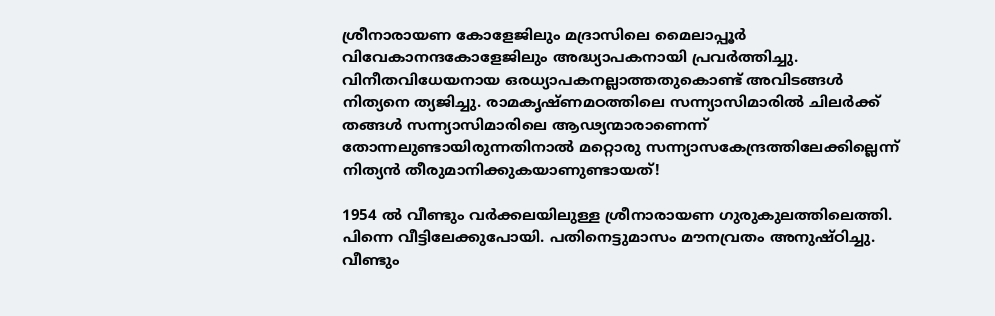ശ്രീനാരായണ കോളേജിലും മദ്രാസിലെ മൈലാപ്പൂര്‍ വിവേകാനന്ദകോളേജിലും അദ്ധ്യാപകനായി പ്രവര്‍ത്തിച്ചു. വിനീതവിധേയനായ ഒരധ്യാപകനല്ലാത്തതുകൊണ്ട് അവിടങ്ങള്‍ നിത്യനെ ത്യജിച്ചു. രാമകൃഷ്ണമഠത്തിലെ സന്ന്യാസിമാരില്‍ ചിലര്‍ക്ക് തങ്ങള്‍ സന്ന്യാസിമാരിലെ ആഢ്യന്മാരാണെന്ന് തോന്നലുണ്ടായിരുന്നതിനാല്‍ മറ്റൊരു സന്ന്യാസകേന്ദ്രത്തിലേക്കില്ലെന്ന് നിത്യന്‍ തീരുമാനിക്കുകയാണുണ്ടായത്!

1954 ല്‍ വീണ്ടും വര്‍ക്കലയിലുള്ള ശ്രീനാരായണ ഗുരുകുലത്തിലെത്തി. പിന്നെ വീട്ടിലേക്കുപോയി. പതിനെട്ടുമാസം മൗനവ്രതം അനുഷ്ഠിച്ചു. വീണ്ടും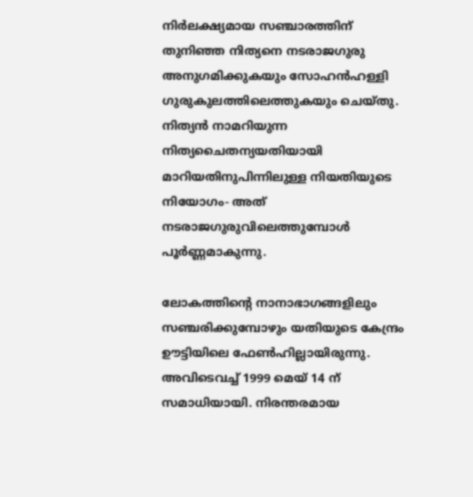നിര്‍ലക്ഷ്യമായ സഞ്ചാരത്തിന് തുനിഞ്ഞ നിത്യനെ നടരാജഗുരു അനുഗമിക്കുകയും സോഹന്‍ഹള്ളി ഗുരുകുലത്തിലെത്തുകയും ചെയ്തു. നിത്യന്‍ നാമറിയുന്ന നിത്യചൈതന്യയതിയായി മാറിയതിനുപിന്നിലുള്ള നിയതിയുടെ നിയോഗം- അത് നടരാജഗുരുവിലെത്തുമ്പോള്‍ പൂര്‍ണ്ണമാകുന്നു.

ലോകത്തിന്റെ നാനാഭാഗങ്ങളിലും സഞ്ചരിക്കുമ്പോഴും യതിയുടെ കേന്ദ്രം ഊട്ടിയിലെ ഫേണ്‍ഹില്ലായിരുന്നു. അവിടെവച്ച് 1999 മെയ് 14 ന് സമാധിയായി. നിരന്തരമായ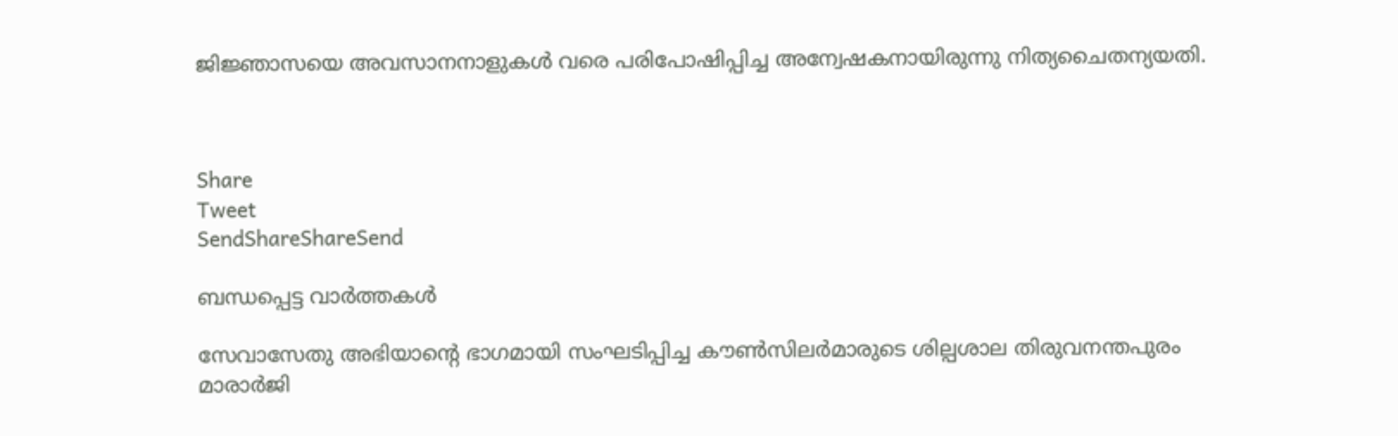ജിജ്ഞാസയെ അവസാനനാളുകള്‍ വരെ പരിപോഷിപ്പിച്ച അന്വേഷകനായിരുന്നു നിത്യചൈതന്യയതി.



Share
Tweet
SendShareShareSend

ബന്ധപ്പെട്ട വാര്‍ത്തകള്‍

സേവാസേതു അഭിയാന്റെ ഭാഗമായി സംഘടിപ്പിച്ച കൗണ്‍സിലര്‍മാരുടെ ശില്പശാല തിരുവനന്തപുരം മാരാര്‍ജി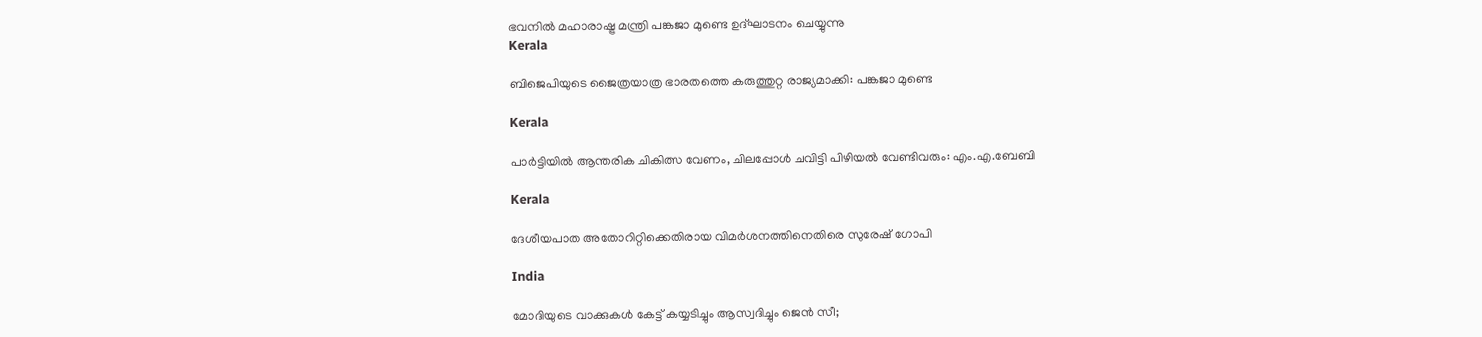ഭവനില്‍ മഹാരാഷ്ട്ര മന്ത്രി പങ്കജാ മുണ്ടെ ഉദ്ഘാടനം ചെയ്യുന്നു
Kerala

ബിജെപിയുടെ ജൈത്രയാത്ര ഭാരതത്തെ കരുത്തുറ്റ രാജ്യമാക്കി: പങ്കജാ മുണ്ടെ

Kerala

പാര്‍ട്ടിയില്‍ ആന്തരിക ചികിത്സ വേണം, ചിലപ്പോള്‍ ചവിട്ടി പിഴിയല്‍ വേണ്ടിവരും: എം.എ.ബേബി

Kerala

ദേശീയപാത അതോറിറ്റിക്കെതിരായ വിമര്‍ശനത്തിനെതിരെ സുരേഷ് ഗോപി

India

മോദിയുടെ വാക്കുകള്‍ കേട്ട് കയ്യടിച്ചും ആസ്വദിച്ചും ജെന്‍ സീ;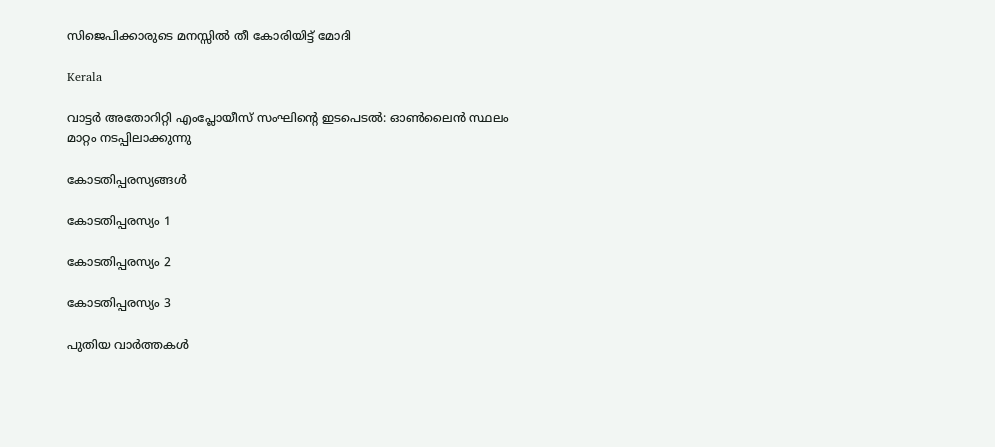സിജെപിക്കാരുടെ മനസ്സില്‍ തീ കോരിയിട്ട് മോദി

Kerala

വാട്ടര്‍ അതോറിറ്റി എംപ്ലോയീസ് സംഘിന്റെ ഇടപെടല്‍: ഓണ്‍ലൈന്‍ സ്ഥലം മാറ്റം നടപ്പിലാക്കുന്നു

കോടതിപ്പരസ്യങ്ങള്‍

കോടതിപ്പരസ്യം 1

കോടതിപ്പരസ്യം 2

കോടതിപ്പരസ്യം 3

പുതിയ വാര്‍ത്തകള്‍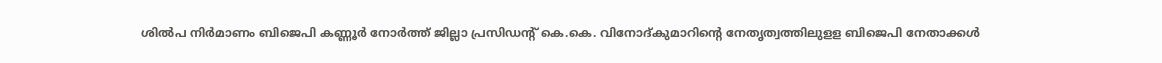ശില്‍പ നിര്‍മാണം ബിജെപി കണ്ണൂര്‍ നോര്‍ത്ത് ജില്ലാ പ്രസിഡന്റ് കെ.കെ. വിനോദ്കുമാറിന്റെ നേതൃത്വത്തിലുളള ബിജെപി നേതാക്കള്‍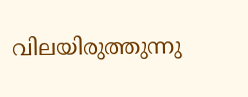വിലയിരുത്തുന്നു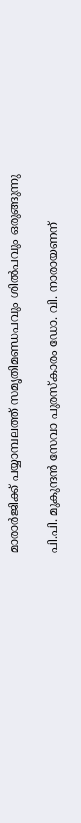മാരാര്‍ജിക്ക് പയ്യാമ്പലത്ത് സമൃതിമണ്ഡപവും ശില്‍പവും ഒരുങ്ങുന്നു

പി.പി. മുകുന്ദന്‍ സേവാ പുരസ്‌കാരം ഡോ. വി. നാരായണന്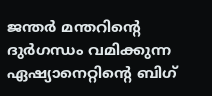ജന്തര്‍ മന്തറിന്റെ ദുര്‍ഗന്ധം വമിക്കുന്ന ഏഷ്യാനെറ്റിന്റെ ബിഗ്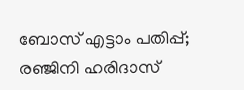ബോസ് എട്ടാം പതിപ്പ്; രഞ്ജിനി ഹരിദാസ്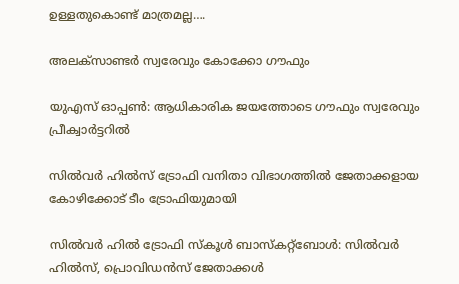ഉള്ളതുകൊണ്ട് മാത്രമല്ല….

അലക്‌സാണ്ടര്‍ സ്വരേവും കോക്കോ ഗൗഫും

യുഎസ് ഓപ്പണ്‍: ആധികാരിക ജയത്തോടെ ഗൗഫും സ്വരേവും പ്രീക്വാര്‍ട്ടറില്‍

സില്‍വര്‍ ഹില്‍സ് ട്രോഫി വനിതാ വിഭാഗത്തില്‍ ജേതാക്കളായ കോഴിക്കോട് ടീം ട്രോഫിയുമായി

സില്‍വര്‍ ഹില്‍ ട്രോഫി സ്‌കൂള്‍ ബാസ്‌കറ്റ്‌ബോള്‍: സില്‍വര്‍ ഹില്‍സ്, പ്രൊവിഡന്‍സ് ജേതാക്കള്‍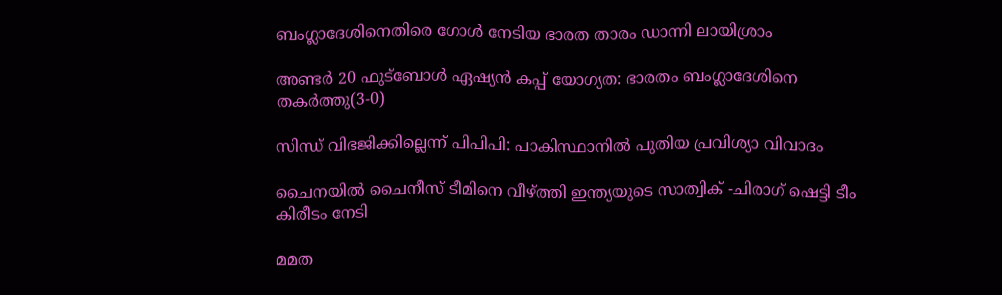ബംഗ്ലാദേശിനെതിരെ ഗോള്‍ നേടിയ ഭാരത താരം ഡാന്നി ലായിശ്രാം

അണ്ടര്‍ 20 ഫുട്‌ബോള്‍ ഏഷ്യന്‍ കപ്പ് യോഗ്യത: ഭാരതം ബംഗ്ലാദേശിനെ തകര്‍ത്തു(3-0)

സിന്ധ് വിഭജിക്കില്ലെന്ന് പിപിപി: പാകിസ്ഥാനില്‍ പുതിയ പ്രവിശ്യാ വിവാദം

ചൈനയില്‍ ചൈനീസ് ടീമിനെ വീഴ്‌ത്തി ഇന്ത്യയുടെ സാത്വിക് -ചിരാഗ് ഷെട്ടി ടീം കിരീടം നേടി

മമത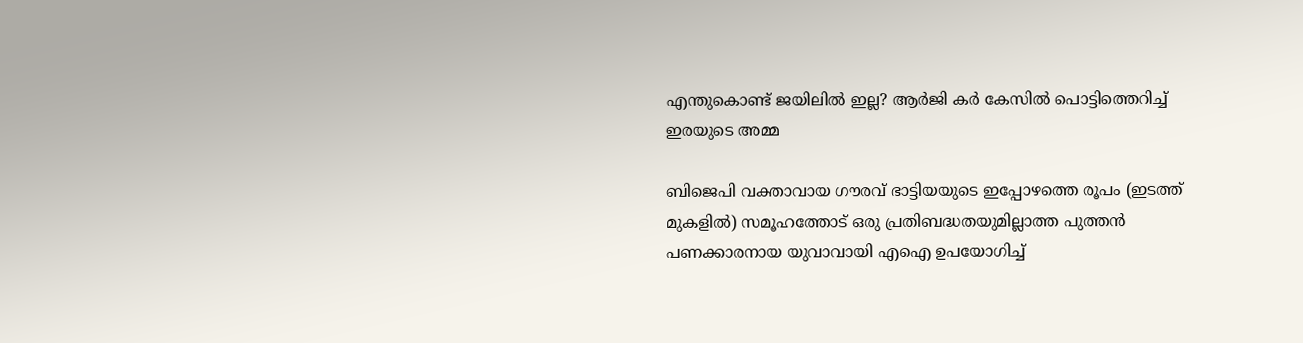എന്തുകൊണ്ട് ജയിലില്‍ ഇല്ല? ആര്‍ജി കര്‍ കേസില്‍ പൊട്ടിത്തെറിച്ച് ഇരയുടെ അമ്മ

ബിജെപി വക്താവായ ഗൗരവ് ഭാട്ടിയയുടെ ഇപ്പോഴത്തെ രൂപം (ഇടത്ത് മുകളില്‍) സമൂഹത്തോട് ഒരു പ്രതിബദ്ധതയുമില്ലാത്ത പുത്തന്‍ പണക്കാരനായ യുവാവായി എഐ ഉപയോഗിച്ച്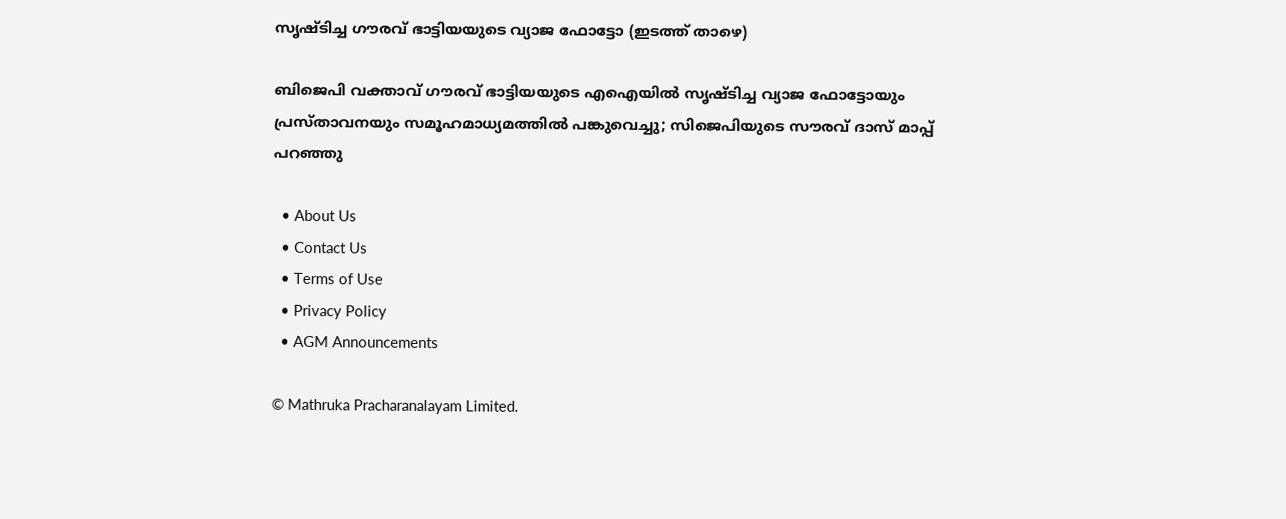സൃഷ്ടിച്ച ഗൗരവ് ഭാട്ടിയയുടെ വ്യാജ ഫോട്ടോ (ഇടത്ത് താഴെ)

ബിജെപി വക്താവ് ഗൗരവ് ഭാട്ടിയയുടെ എഐയില്‍ സൃഷ്ടിച്ച വ്യാജ ഫോട്ടോയും പ്രസ്താവനയും സമൂഹമാധ്യമത്തില്‍ പങ്കുവെച്ചു; സിജെപിയുടെ സൗരവ് ദാസ് മാപ്പ് പറഞ്ഞു

  • About Us
  • Contact Us
  • Terms of Use
  • Privacy Policy
  • AGM Announcements

© Mathruka Pracharanalayam Limited.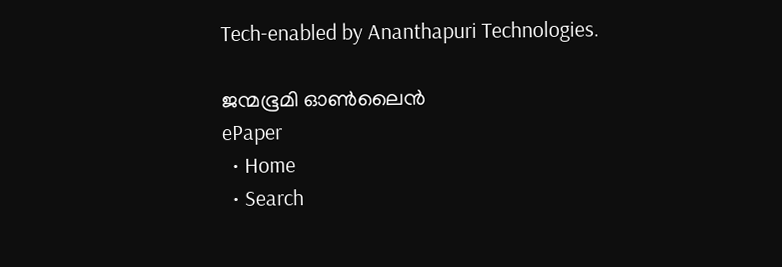Tech-enabled by Ananthapuri Technologies.

ജന്മഭൂമി ഓണ്‍ലൈന്‍
ePaper
  • Home
  • Search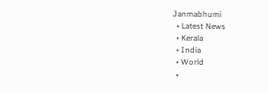Janmabhumi
  • Latest News
  • Kerala
  • India
  • World
  •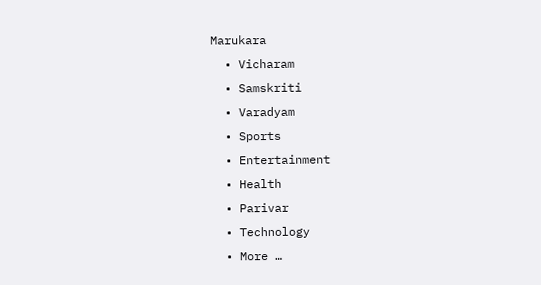Marukara
  • Vicharam
  • Samskriti
  • Varadyam
  • Sports
  • Entertainment
  • Health
  • Parivar
  • Technology
  • More …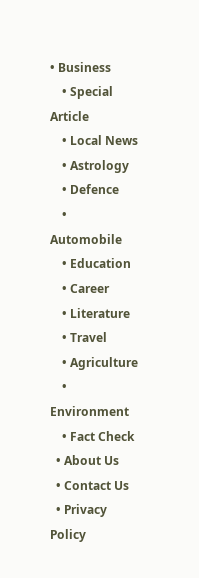• Business
    • Special Article
    • Local News
    • Astrology
    • Defence
    • Automobile
    • Education
    • Career
    • Literature
    • Travel
    • Agriculture
    • Environment
    • Fact Check
  • About Us
  • Contact Us
  • Privacy Policy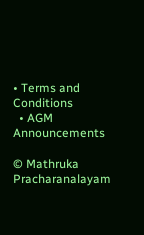• Terms and Conditions
  • AGM Announcements

© Mathruka Pracharanalayam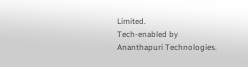Limited.
Tech-enabled by Ananthapuri Technologies.